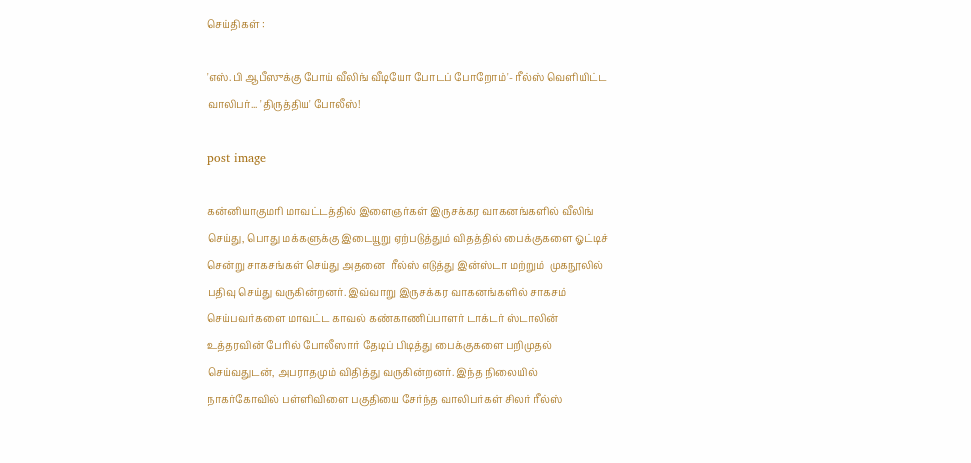செய்திகள் :

'எஸ்.பி ஆபீஸுக்கு போய் வீலிங் வீடியோ போடப் போறோம்'- ரீல்ஸ் வெளியிட்ட வாலிபர்... 'திருத்திய' போலீஸ்!

post image

கன்னியாகுமரி மாவட்டத்தில் இளைஞர்கள் இருசக்கர வாகனங்களில் வீலிங் செய்து, பொது மக்களுக்கு இடையூறு ஏற்படுத்தும் விதத்தில் பைக்குகளை ஓட்டிச் சென்று சாகசங்கள் செய்து அதனை  ரீல்ஸ் எடுத்து இன்ஸ்டா மற்றும்  முகநூலில் பதிவு செய்து வருகின்றனர். இவ்வாறு இருசக்கர வாகனங்களில் சாகசம் செய்பவர்களை மாவட்ட காவல் கண்காணிப்பாளர் டாக்டர் ஸ்டாலின் உத்தரவின் பேரில் போலீஸார் தேடிப் பிடித்து பைக்குகளை பறிமுதல் செய்வதுடன், அபராதமும் விதித்து வருகின்றனர். இந்த நிலையில்  நாகர்கோவில் பள்ளிவிளை பகுதியை சேர்ந்த வாலிபர்கள் சிலர் ரீல்ஸ்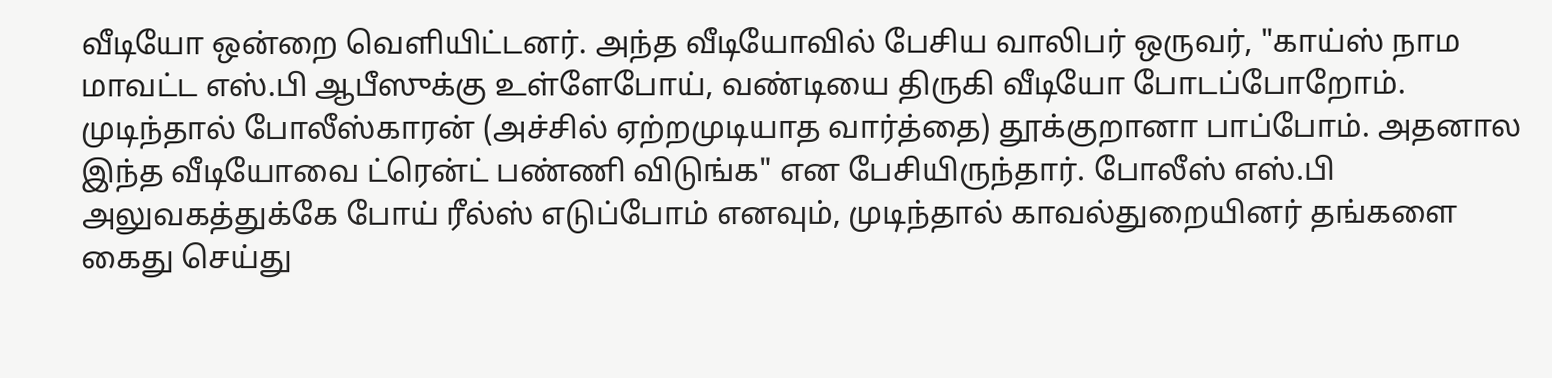வீடியோ ஒன்றை வெளியிட்டனர். அந்த வீடியோவில் பேசிய வாலிபர் ஒருவர், "காய்ஸ் நாம மாவட்ட எஸ்.பி ஆபீஸுக்கு உள்ளேபோய், வண்டியை திருகி வீடியோ போடப்போறோம். முடிந்தால் போலீஸ்காரன் (அச்சில் ஏற்றமுடியாத வார்த்தை) தூக்குறானா பாப்போம். அதனால இந்த வீடியோவை ட்ரென்ட் பண்ணி விடுங்க" என பேசியிருந்தார். போலீஸ் எஸ்.பி அலுவகத்துக்கே போய் ரீல்ஸ் எடுப்போம் எனவும், முடிந்தால் காவல்துறையினர் தங்களை கைது செய்து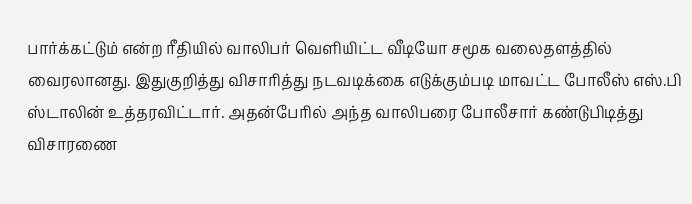பார்க்கட்டும் என்ற ரீதியில் வாலிபர் வெளியிட்ட வீடியோ சமூக வலைதளத்தில் வைரலானது. இதுகுறித்து விசாரித்து நடவடிக்கை எடுக்கும்படி மாவட்ட போலீஸ் எஸ்.பி ஸ்டாலின் உத்தரவிட்டார். அதன்பேரில் அந்த வாலிபரை போலீசார் கண்டுபிடித்து விசாரணை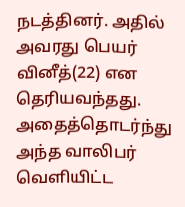நடத்தினர். அதில் அவரது பெயர் வினீத்(22) என தெரியவந்தது. அதைத்தொடர்ந்து அந்த வாலிபர் வெளியிட்ட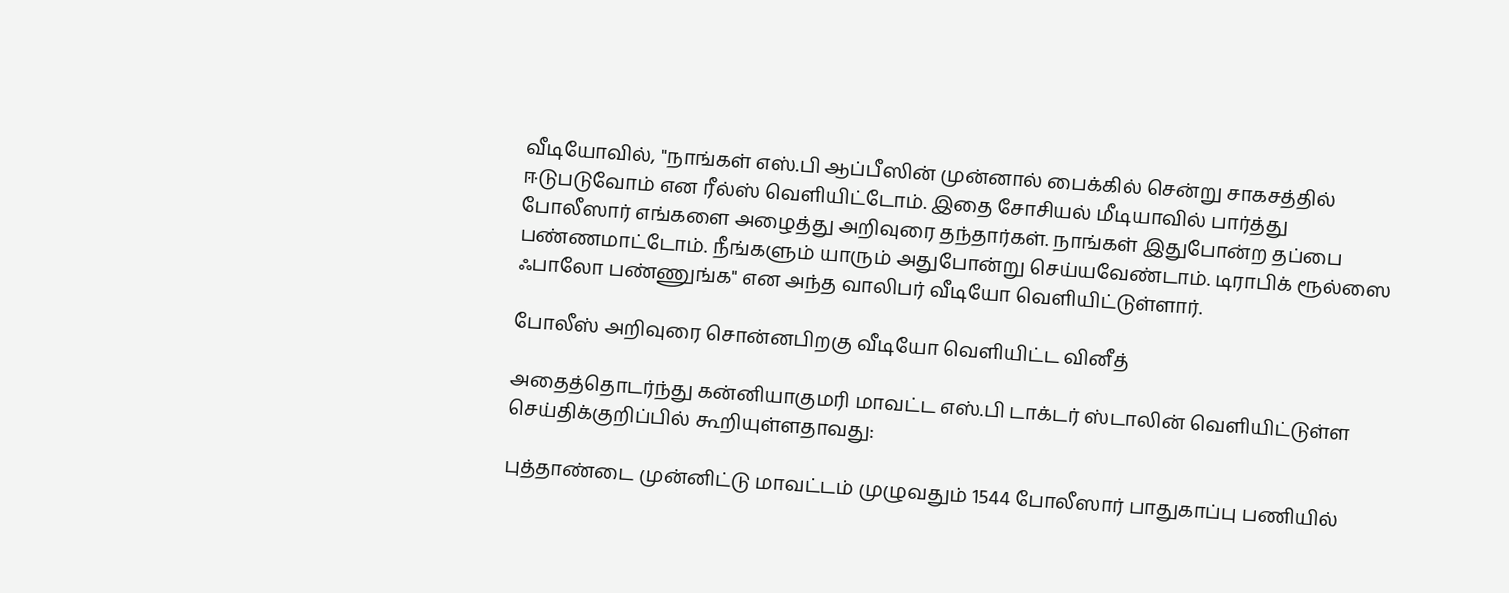வீடியோவில், "நாங்கள் எஸ்.பி ஆப்பீஸின் முன்னால் பைக்கில் சென்று சாகசத்தில் ஈடுபடுவோம் என ரீல்ஸ் வெளியிட்டோம். இதை சோசியல் மீடியாவில் பார்த்து போலீஸார் எங்களை அழைத்து அறிவுரை தந்தார்கள். நாங்கள் இதுபோன்ற தப்பை பண்ணமாட்டோம். நீங்களும் யாரும் அதுபோன்று செய்யவேண்டாம். டிராபிக் ரூல்ஸை ஃபாலோ பண்ணுங்க" என அந்த வாலிபர் வீடியோ வெளியிட்டுள்ளார்.

போலீஸ் அறிவுரை சொன்னபிறகு வீடியோ வெளியிட்ட வினீத்

அதைத்தொடர்ந்து கன்னியாகுமரி மாவட்ட எஸ்.பி டாக்டர் ஸ்டாலின் வெளியிட்டுள்ள செய்திக்குறிப்பில் கூறியுள்ளதாவது:

புத்தாண்டை முன்னிட்டு மாவட்டம் முழுவதும் 1544 போலீஸார் பாதுகாப்பு பணியில்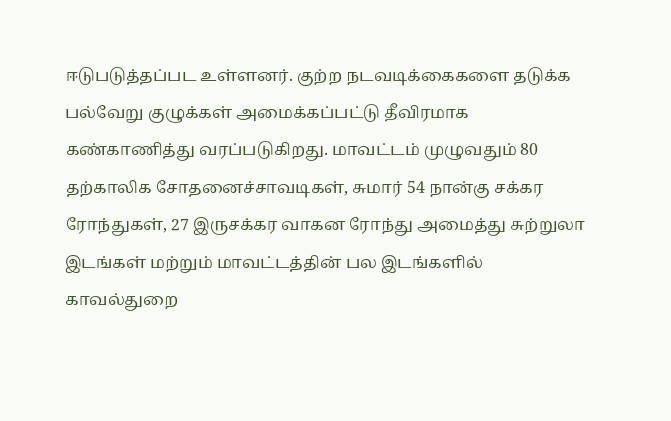ஈடுபடுத்தப்பட உள்ளனர். குற்ற நடவடிக்கைகளை தடுக்க பல்வேறு குழுக்கள் அமைக்கப்பட்டு தீவிரமாக கண்காணித்து வரப்படுகிறது. மாவட்டம் முழுவதும் 80 தற்காலிக சோதனைச்சாவடிகள், சுமார் 54 நான்கு சக்கர ரோந்துகள், 27 இருசக்கர வாகன ரோந்து அமைத்து சுற்றுலா இடங்கள் மற்றும் மாவட்டத்தின் பல இடங்களில் காவல்துறை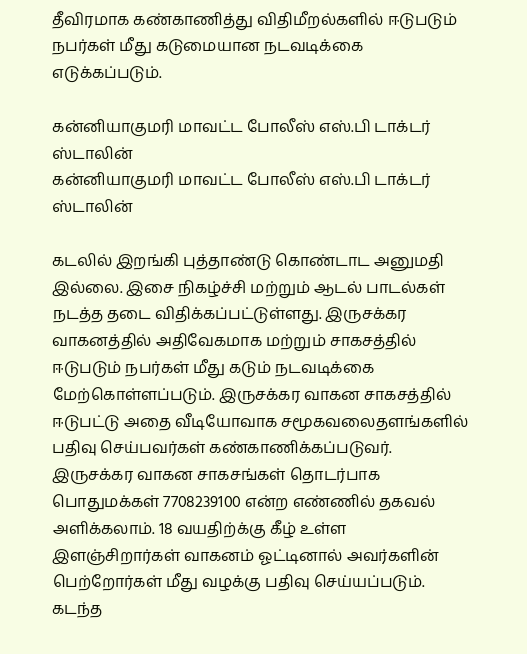தீவிரமாக கண்காணித்து விதிமீறல்களில் ஈடுபடும் நபர்கள் மீது கடுமையான நடவடிக்கை எடுக்கப்படும்.

கன்னியாகுமரி மாவட்ட போலீஸ் எஸ்.பி டாக்டர் ஸ்டாலின்
கன்னியாகுமரி மாவட்ட போலீஸ் எஸ்.பி டாக்டர் ஸ்டாலின்

கடலில் இறங்கி புத்தாண்டு கொண்டாட அனுமதி இல்லை. இசை நிகழ்ச்சி மற்றும் ஆடல் பாடல்கள் நடத்த தடை விதிக்கப்பட்டுள்ளது. இருசக்கர வாகனத்தில் அதிவேகமாக மற்றும் சாகசத்தில் ஈடுபடும் நபர்கள் மீது கடும் நடவடிக்கை மேற்கொள்ளப்படும். இருசக்கர வாகன சாகசத்தில் ஈடுபட்டு அதை வீடியோவாக சமூகவலைதளங்களில் பதிவு செய்பவர்கள் கண்காணிக்கப்படுவர். இருசக்கர வாகன சாகசங்கள் தொடர்பாக பொதுமக்கள் 7708239100 என்ற எண்ணில் தகவல் அளிக்கலாம். 18 வயதிற்க்கு கீழ் உள்ள இளஞ்சிறார்கள் வாகனம் ஓட்டினால் அவர்களின் பெற்றோர்கள் மீது வழக்கு பதிவு செய்யப்படும். கடந்த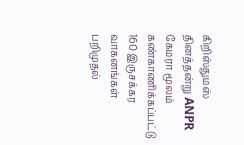கிறிஸ்துமஸ் தினத்தன்று ANPR கேமரா மூலம் கண்காணிக்கப்பட்டு 160 இருசக்கர வாகனங்கள் பறிமுதல்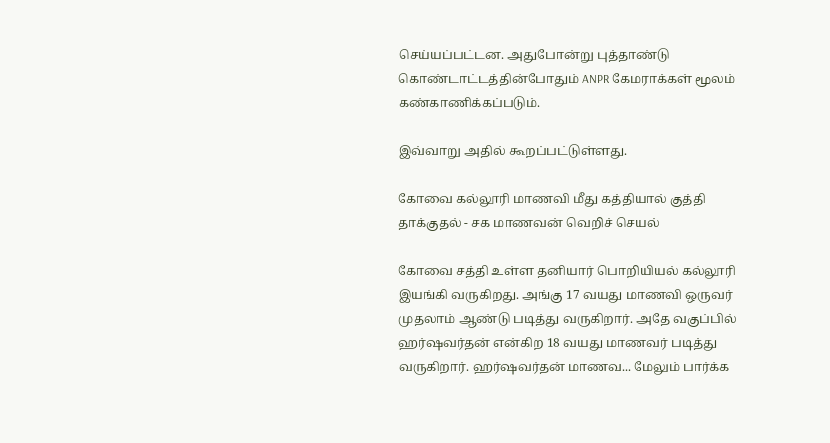செய்யப்பட்டன. அதுபோன்று புத்தாண்டு கொண்டாட்டத்தின்போதும் ANPR கேமராக்கள் மூலம் கண்காணிக்கப்படும்.

இவ்வாறு அதில் கூறப்பட்டுள்ளது.

கோவை கல்லூரி மாணவி மீது கத்தியால் குத்தி தாக்குதல் - சக மாணவன் வெறிச் செயல்

கோவை சத்தி உள்ள தனியார் பொறியியல் கல்லூரி இயங்கி வருகிறது. அங்கு 17 வயது மாணவி ஒருவர் முதலாம் ஆண்டு படித்து வருகிறார். அதே வகுப்பில் ஹர்ஷவர்தன் என்கிற 18 வயது மாணவர் படித்து வருகிறார். ஹர்ஷவர்தன் மாணவ... மேலும் பார்க்க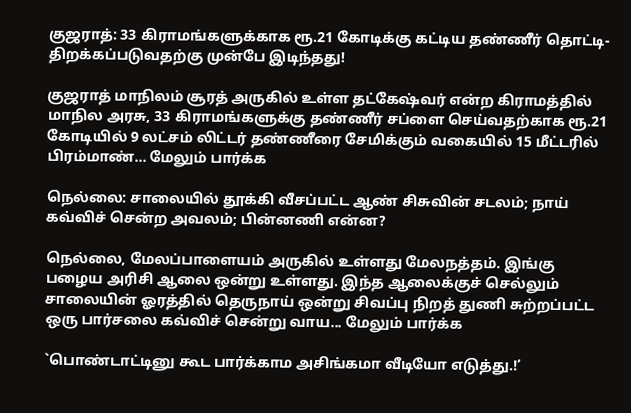குஜராத்: 33 கிராமங்களுக்காக ரூ.21 கோடிக்கு கட்டிய தண்ணீர் தொட்டி- திறக்கப்படுவதற்கு முன்பே இடிந்தது!

குஜராத் மாநிலம் சூரத் அருகில் உள்ள தட்கேஷ்வர் என்ற கிராமத்தில் மாநில அரசு, 33 கிராமங்களுக்கு தண்ணீர் சப்ளை செய்வதற்காக ரூ.21 கோடியில் 9 லட்சம் லிட்டர் தண்ணீரை சேமிக்கும் வகையில் 15 மீட்டரில் பிரம்மாண்... மேலும் பார்க்க

நெல்லை: சாலையில் தூக்கி வீசப்பட்ட ஆண் சிசுவின் சடலம்; நாய் கவ்விச் சென்ற அவலம்; பின்னணி என்ன?

நெல்லை, மேலப்பாளையம் அருகில் உள்ளது மேலநத்தம். இங்கு பழைய அரிசி ஆலை ஒன்று உள்ளது. இந்த ஆலைக்குச் செல்லும் சாலையின் ஓரத்தில் தெருநாய் ஒன்று சிவப்பு நிறத் துணி சுற்றப்பட்ட ஒரு பார்சலை கவ்விச் சென்று வாய... மேலும் பார்க்க

`பொண்டாட்டினு கூட பார்க்காம அசிங்கமா வீடியோ எடுத்து.!’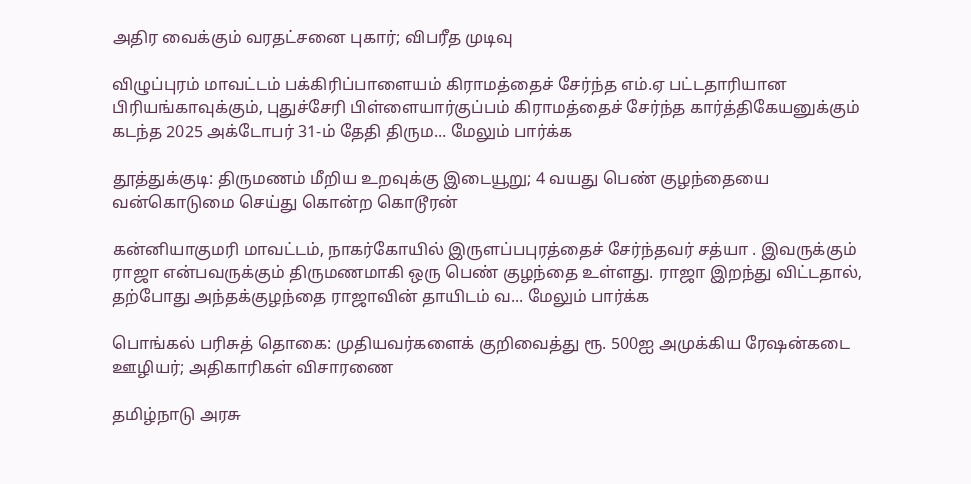அதிர வைக்கும் வரதட்சனை புகார்; விபரீத முடிவு

விழுப்புரம் மாவட்டம் பக்கிரிப்பாளையம் கிராமத்தைச் சேர்ந்த எம்.ஏ பட்டதாரியான பிரியங்காவுக்கும், புதுச்சேரி பிள்ளையார்குப்பம் கிராமத்தைச் சேர்ந்த கார்த்திகேயனுக்கும் கடந்த 2025 அக்டோபர் 31-ம் தேதி திரும... மேலும் பார்க்க

தூத்துக்குடி: திருமணம் மீறிய உறவுக்கு இடையூறு; 4 வயது பெண் குழந்தையை வன்கொடுமை செய்து கொன்ற கொடூரன்

கன்னியாகுமரி மாவட்டம், நாகர்கோயில் இருளப்பபுரத்தைச் சேர்ந்தவர் சத்யா . இவருக்கும் ராஜா என்பவருக்கும் திருமணமாகி ஒரு பெண் குழந்தை உள்ளது. ராஜா இறந்து விட்டதால், தற்போது அந்தக்குழந்தை ராஜாவின் தாயிடம் வ... மேலும் பார்க்க

பொங்கல் பரிசுத் தொகை: முதியவர்களைக் குறிவைத்து ரூ. 500ஐ அமுக்கிய ரேஷன்கடை ஊழியர்; அதிகாரிகள் விசாரணை

தமிழ்நாடு அரசு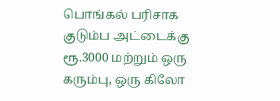பொங்கல் பரிசாக குடும்ப அட்டைக்கு ரூ.3000 மற்றும் ஒரு கரும்பு, ஒரு கிலோ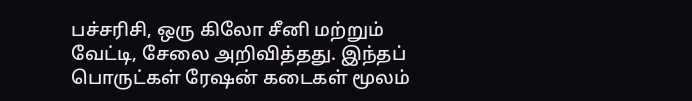பச்சரிசி, ஒரு கிலோ சீனி மற்றும் வேட்டி, சேலை அறிவித்தது. இந்தப் பொருட்கள் ரேஷன் கடைகள் மூலம்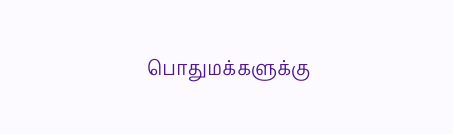பொதுமக்களுக்கு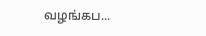வழங்கப...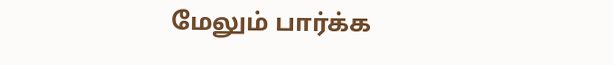மேலும் பார்க்க